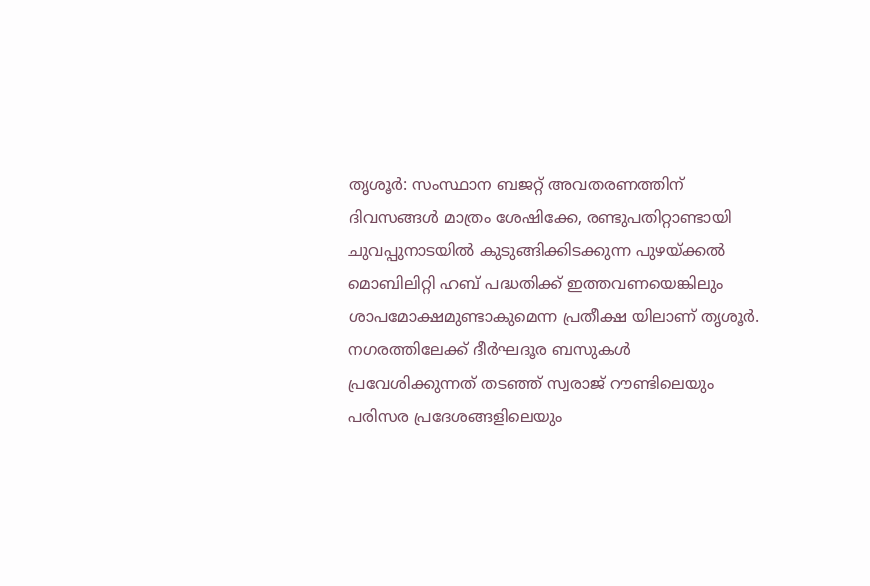തൃശൂർ: സംസ്ഥാന ബജറ്റ് അവതരണത്തിന് ദിവസങ്ങൾ മാത്രം ശേഷിക്കേ, രണ്ടുപതിറ്റാണ്ടായി ചുവപ്പുനാടയിൽ കുടുങ്ങിക്കിടക്കുന്ന പുഴയ്ക്കൽ മൊബിലിറ്റി ഹബ് പദ്ധതിക്ക് ഇത്തവണയെങ്കിലും ശാപമോക്ഷമുണ്ടാകുമെന്ന പ്രതീക്ഷ യിലാണ് തൃശൂർ.
നഗരത്തിലേക്ക് ദീർഘദൂര ബസുകൾ പ്രവേശിക്കുന്നത് തടഞ്ഞ് സ്വരാജ് റൗണ്ടിലെയും പരിസര പ്രദേശങ്ങളിലെയും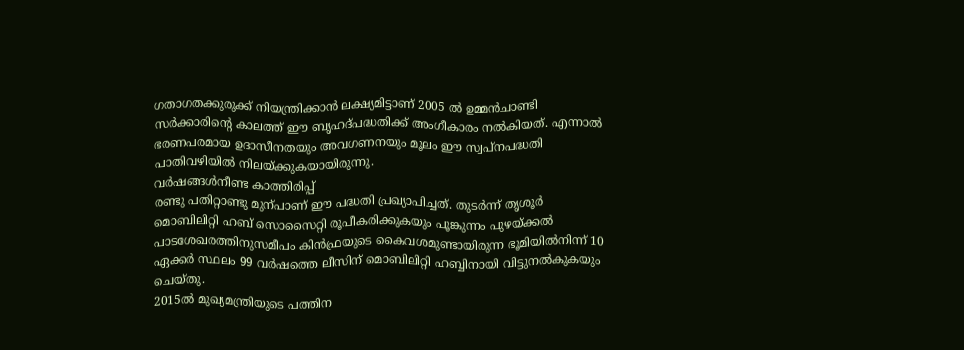ഗതാഗതക്കുരുക്ക് നിയന്ത്രിക്കാൻ ലക്ഷ്യമിട്ടാണ് 2005 ൽ ഉമ്മൻചാണ്ടി സർക്കാരിന്റെ കാലത്ത് ഈ ബൃഹദ്പദ്ധതിക്ക് അംഗീകാരം നൽകിയത്. എന്നാൽ ഭരണപരമായ ഉദാസീനതയും അവഗണനയും മൂലം ഈ സ്വപ്നപദ്ധതി പാതിവഴിയിൽ നിലയ്ക്കുകയായിരുന്നു.
വർഷങ്ങൾനീണ്ട കാത്തിരിപ്പ്
രണ്ടു പതിറ്റാണ്ടു മുന്പാണ് ഈ പദ്ധതി പ്രഖ്യാപിച്ചത്. തുടർന്ന് തൃശൂർ മൊബിലിറ്റി ഹബ് സൊസൈറ്റി രൂപീകരിക്കുകയും പൂങ്കുന്നം പുഴയ്ക്കൽ പാടശേഖരത്തിനുസമീപം കിൻഫ്രയുടെ കൈവശമുണ്ടായിരുന്ന ഭൂമിയിൽനിന്ന് 10 ഏക്കർ സ്ഥലം 99 വർഷത്തെ ലീസിന് മൊബിലിറ്റി ഹബ്ബിനായി വിട്ടുനൽകുകയും ചെയ്തു.
2015ൽ മുഖ്യമന്ത്രിയുടെ പത്തിന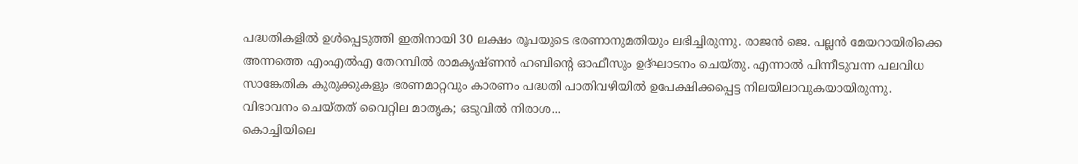പദ്ധതികളിൽ ഉൾപ്പെടുത്തി ഇതിനായി 30 ലക്ഷം രൂപയുടെ ഭരണാനുമതിയും ലഭിച്ചിരുന്നു. രാജൻ ജെ. പല്ലൻ മേയറായിരിക്കെ അന്നത്തെ എംഎൽഎ തേറമ്പിൽ രാമകൃഷ്ണൻ ഹബിന്റെ ഓഫീസും ഉദ്ഘാടനം ചെയ്തു. എന്നാൽ പിന്നീടുവന്ന പലവിധ സാങ്കേതിക കുരുക്കുകളും ഭരണമാറ്റവും കാരണം പദ്ധതി പാതിവഴിയിൽ ഉപേക്ഷിക്കപ്പെട്ട നിലയിലാവുകയായിരുന്നു.
വിഭാവനം ചെയ്തത് വൈറ്റില മാതൃക; ഒടുവിൽ നിരാശ...
കൊച്ചിയിലെ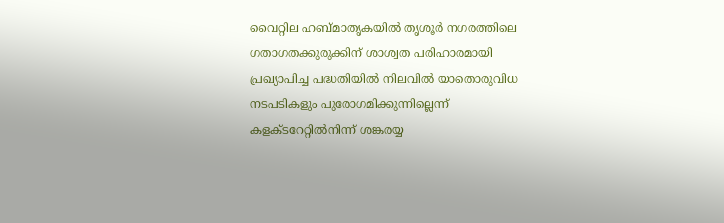വൈറ്റില ഹബ്മാതൃകയിൽ തൃശൂർ നഗരത്തിലെ ഗതാഗതക്കുരുക്കിന് ശാശ്വത പരിഹാരമായി പ്രഖ്യാപിച്ച പദ്ധതിയിൽ നിലവിൽ യാതൊരുവിധ നടപടികളും പുരോഗമിക്കുന്നില്ലെന്ന് കളക്ടറേറ്റിൽനിന്ന് ശങ്കരയ്യ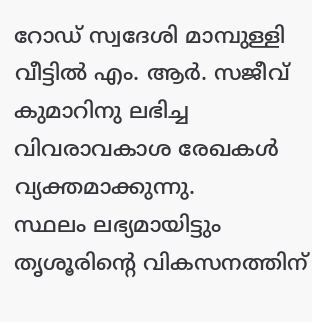റോഡ് സ്വദേശി മാമ്പുള്ളി വീട്ടിൽ എം. ആർ. സജീവ് കുമാറിനു ലഭിച്ച വിവരാവകാശ രേഖകൾ വ്യക്തമാക്കുന്നു.
സ്ഥലം ലഭ്യമായിട്ടും തൃശൂരിന്റെ വികസനത്തിന്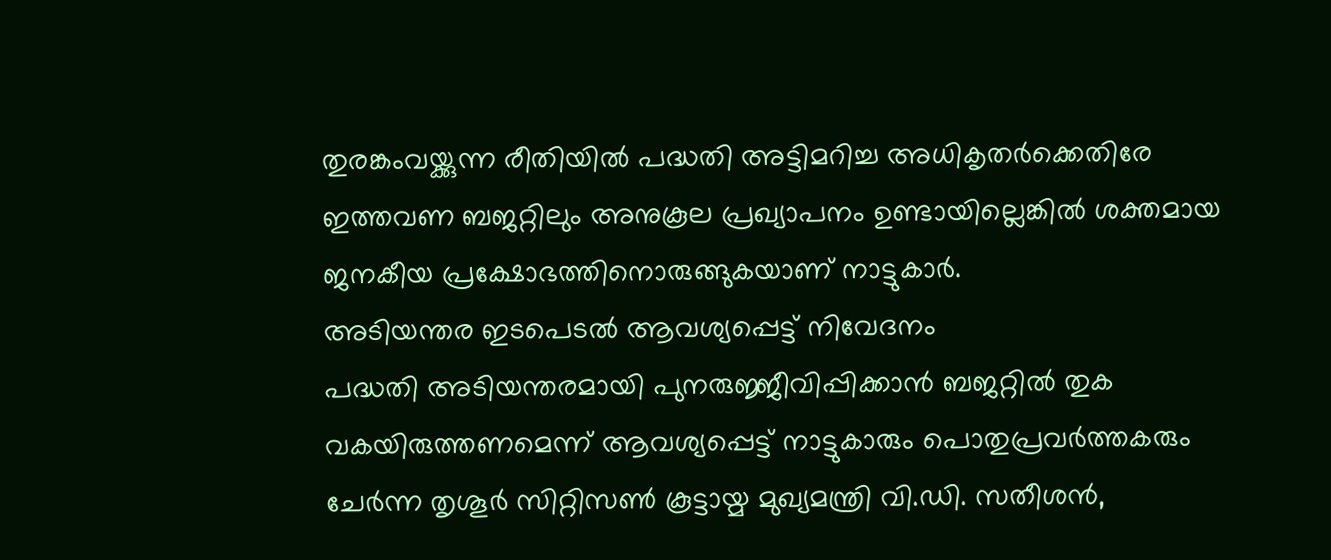തുരങ്കംവയ്ക്കുന്ന രീതിയിൽ പദ്ധതി അട്ടിമറിച്ച അധികൃതർക്കെതിരേ ഇത്തവണ ബജറ്റിലും അനുകൂല പ്രഖ്യാപനം ഉണ്ടായില്ലെങ്കിൽ ശക്തമായ ജനകീയ പ്രക്ഷോഭത്തിനൊരുങ്ങുകയാണ് നാട്ടുകാർ.
അടിയന്തര ഇടപെടൽ ആവശ്യപ്പെട്ട് നിവേദനം
പദ്ധതി അടിയന്തരമായി പുനരുജ്ജീവിപ്പിക്കാൻ ബജറ്റിൽ തുക വകയിരുത്തണമെന്ന് ആവശ്യപ്പെട്ട് നാട്ടുകാരും പൊതുപ്രവർത്തകരും ചേർന്ന തൃശൂർ സിറ്റിസൺ കൂട്ടായ്മ മുഖ്യമന്ത്രി വി.ഡി. സതീശൻ,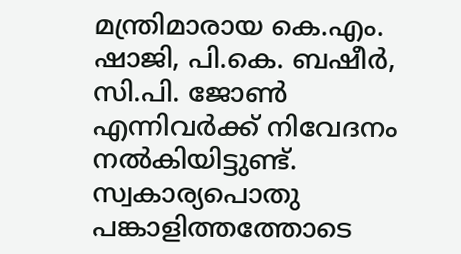മന്ത്രിമാരായ കെ.എം. ഷാജി, പി.കെ. ബഷീർ, സി.പി. ജോൺ എന്നിവർക്ക് നിവേദനം നൽകിയിട്ടുണ്ട്.
സ്വകാര്യപൊതു പങ്കാളിത്തത്തോടെ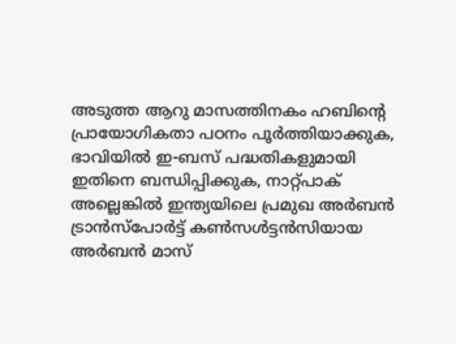അടുത്ത ആറു മാസത്തിനകം ഹബിന്റെ പ്രായോഗികതാ പഠനം പൂർത്തിയാക്കുക, ഭാവിയിൽ ഇ-ബസ് പദ്ധതികളുമായി ഇതിനെ ബന്ധിപ്പിക്കുക, നാറ്റ്പാക് അല്ലെങ്കിൽ ഇന്ത്യയിലെ പ്രമുഖ അർബൻ ട്രാൻസ്പോർട്ട് കൺസൾട്ടൻസിയായ അർബൻ മാസ്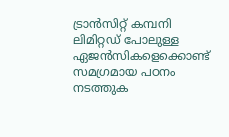ട്രാൻസിറ്റ് കമ്പനി ലിമിറ്റഡ് പോലുള്ള ഏജൻസികളെക്കൊണ്ട് സമഗ്രമായ പഠനം നടത്തുക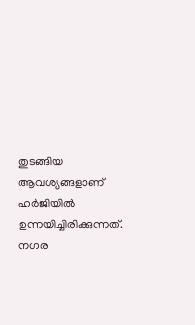തുടങ്ങിയ ആവശ്യങ്ങളാണ് ഹർജിയിൽ ഉന്നയിച്ചിരിക്കുന്നത്. നഗര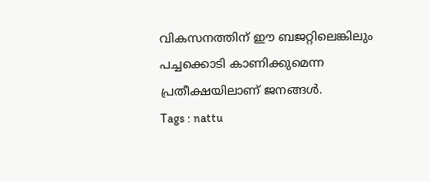വികസനത്തിന് ഈ ബജറ്റിലെങ്കിലും പച്ചക്കൊടി കാണിക്കുമെന്ന പ്രതീക്ഷയിലാണ് ജനങ്ങൾ.
Tags : nattu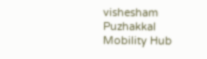vishesham Puzhakkal Mobility Hub